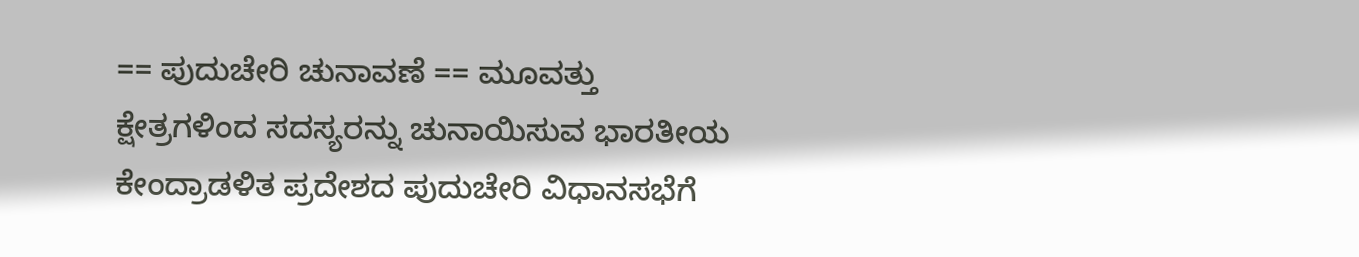== ಪುದುಚೇರಿ ಚುನಾವಣೆ == ಮೂವತ್ತು ಕ್ಷೇತ್ರಗಳಿಂದ ಸದಸ್ಯರನ್ನು ಚುನಾಯಿಸುವ ಭಾರತೀಯ ಕೇಂದ್ರಾಡಳಿತ ಪ್ರದೇಶದ ಪುದುಚೇರಿ ವಿಧಾನಸಭೆಗೆ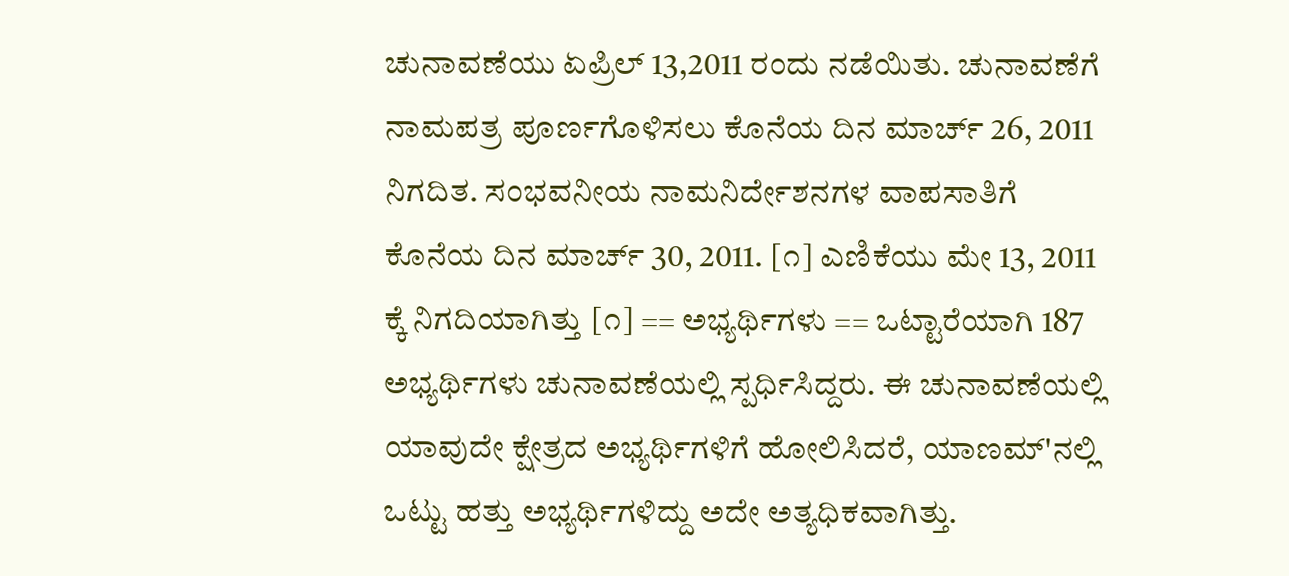ಚುನಾವಣೆಯು ಏಪ್ರಿಲ್ 13,2011 ರಂದು ನಡೆಯಿತು. ಚುನಾವಣೆಗೆ ನಾಮಪತ್ರ ಪೂರ್ಣಗೊಳಿಸಲು ಕೊನೆಯ ದಿನ ಮಾರ್ಚ್ 26, 2011 ನಿಗದಿತ. ಸಂಭವನೀಯ ನಾಮನಿರ್ದೇಶನಗಳ ವಾಪಸಾತಿಗೆ ಕೊನೆಯ ದಿನ ಮಾರ್ಚ್ 30, 2011. [೧] ಎಣಿಕೆಯು ಮೇ 13, 2011 ಕ್ಕೆ ನಿಗದಿಯಾಗಿತ್ತು [೧] == ಅಭ್ಯರ್ಥಿಗಳು == ಒಟ್ಟಾರೆಯಾಗಿ 187 ಅಭ್ಯರ್ಥಿಗಳು ಚುನಾವಣೆಯಲ್ಲಿ ಸ್ಪರ್ಧಿಸಿದ್ದರು. ಈ ಚುನಾವಣೆಯಲ್ಲಿ ಯಾವುದೇ ಕ್ಷೇತ್ರದ ಅಭ್ಯರ್ಥಿಗಳಿಗೆ ಹೋಲಿಸಿದರೆ, ಯಾಣಮ್'ನಲ್ಲಿ ಒಟ್ಟು ಹತ್ತು ಅಭ್ಯರ್ಥಿಗಳಿದ್ದು ಅದೇ ಅತ್ಯಧಿಕವಾಗಿತ್ತು.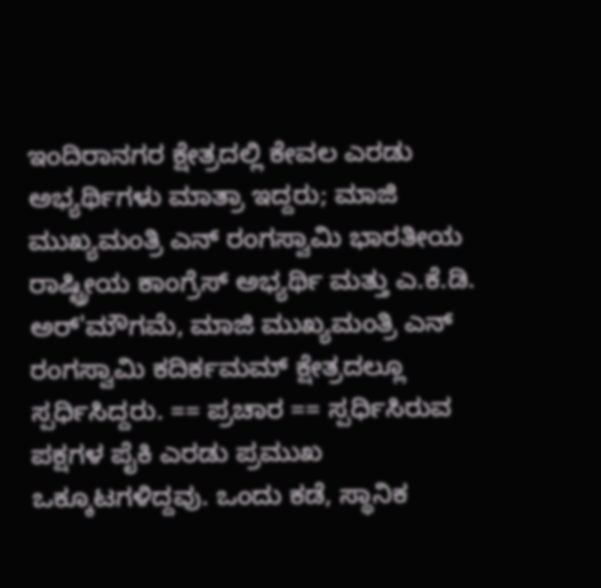ಇಂದಿರಾನಗರ ಕ್ಷೇತ್ರದಲ್ಲಿ ಕೇವಲ ಎರಡು ಅಭ್ಯರ್ಥಿಗಳು ಮಾತ್ರಾ ಇದ್ದರು; ಮಾಜಿ ಮುಖ್ಯಮಂತ್ರಿ ಎನ್ ರಂಗಸ್ವಾಮಿ ಭಾರತೀಯ ರಾಷ್ಟ್ರೀಯ ಕಾಂಗ್ರೆಸ್ ಅಭ್ಯರ್ಥಿ ಮತ್ತು ಎ.ಕೆ.ಡಿ. ಅರ್'ಮೌಗಮೆ, ಮಾಜಿ ಮುಖ್ಯಮಂತ್ರಿ ಎನ್ ರಂಗಸ್ವಾಮಿ ಕದಿರ್ಕಮಮ್ ಕ್ಷೇತ್ರದಲ್ಲೂ ಸ್ಪರ್ಧಿಸಿದ್ದರು. == ಪ್ರಚಾರ == ಸ್ಪರ್ಧಿಸಿರುವ ಪಕ್ಷಗಳ ಪೈಕಿ ಎರಡು ಪ್ರಮುಖ ಒಕ್ಕೂಟಗಳಿದ್ದವು. ಒಂದು ಕಡೆ, ಸ್ಥಾನಿಕ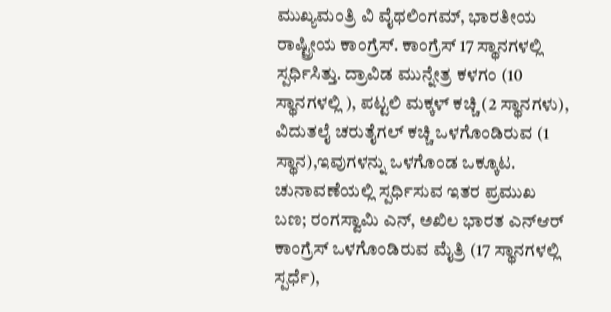ಮುಖ್ಯಮಂತ್ರಿ ವಿ ವೈಥಲಿಂಗಮ್, ಭಾರತೀಯ ರಾಷ್ಟ್ರೀಯ ಕಾಂಗ್ರೆಸ್. ಕಾಂಗ್ರೆಸ್ 17 ಸ್ಥಾನಗಳಲ್ಲಿ ಸ್ಪರ್ಧಿಸಿತ್ತು. ದ್ರಾವಿಡ ಮುನ್ನೇತ್ರ ಕಳಗಂ (10 ಸ್ಥಾನಗಳಲ್ಲಿ ), ಪಟ್ಟಲಿ ಮಕ್ಕಳ್ ಕಚ್ಚಿ (2 ಸ್ಥಾನಗಳು), ವಿದುತಲೈ ಚರುತೈಗಲ್ ಕಚ್ಚಿ ಒಳಗೊಂಡಿರುವ (1 ಸ್ಥಾನ),ಇವುಗಳನ್ನು ಒಳಗೊಂಡ ಒಕ್ಕೂಟ. ಚುನಾವಣೆಯಲ್ಲಿ ಸ್ಪರ್ಧಿಸುವ ಇತರ ಪ್ರಮುಖ ಬಣ; ರಂಗಸ್ವಾಮಿ ಎನ್, ಅಖಿಲ ಭಾರತ ಎನ್ಆರ್ ಕಾಂಗ್ರೆಸ್ ಒಳಗೊಂಡಿರುವ ಮೈತ್ರಿ (17 ಸ್ಥಾನಗಳಲ್ಲಿ ಸ್ಪರ್ಧೆ),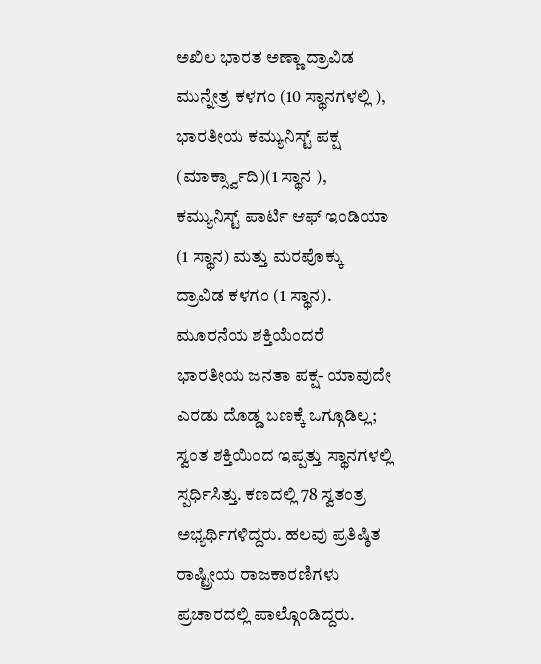ಅಖಿಲ ಭಾರತ ಅಣ್ಣಾ ದ್ರಾವಿಡ ಮುನ್ನೇತ್ರ ಕಳಗಂ (10 ಸ್ಥಾನಗಳಲ್ಲಿ ), ಭಾರತೀಯ ಕಮ್ಯುನಿಸ್ಟ್ ಪಕ್ಷ (ಮಾರ್ಕ್ಸ್ವಾದಿ)(1 ಸ್ಥಾನ ), ಕಮ್ಯುನಿಸ್ಟ್ ಪಾರ್ಟಿ ಆಫ್ ಇಂಡಿಯಾ (1 ಸ್ಥಾನ) ಮತ್ತು ಮರಪೊಕ್ಕು ದ್ರಾವಿಡ ಕಳಗಂ (1 ಸ್ಥಾನ). ಮೂರನೆಯ ಶಕ್ತಿಯೆಂದರೆ ಭಾರತೀಯ ಜನತಾ ಪಕ್ಷ- ಯಾವುದೇ ಎರಡು ದೊಡ್ಡ ಬಣಕ್ಕೆ ಒಗ್ಗೂಡಿಲ್ಲ; ಸ್ವಂತ ಶಕ್ತಿಯಿಂದ ಇಪ್ಪತ್ತು ಸ್ಥಾನಗಳಲ್ಲಿ ಸ್ಪರ್ಧಿಸಿತ್ತು. ಕಣದಲ್ಲಿ 78 ಸ್ವತಂತ್ರ ಅಭ್ಯರ್ಥಿಗಳಿದ್ದರು. ಹಲವು ಪ್ರತಿಷ್ಠಿತ ರಾಷ್ಟ್ರೀಯ ರಾಜಕಾರಣಿಗಳು ಪ್ರಚಾರದಲ್ಲಿ ಪಾಲ್ಗೊಂಡಿದ್ದರು.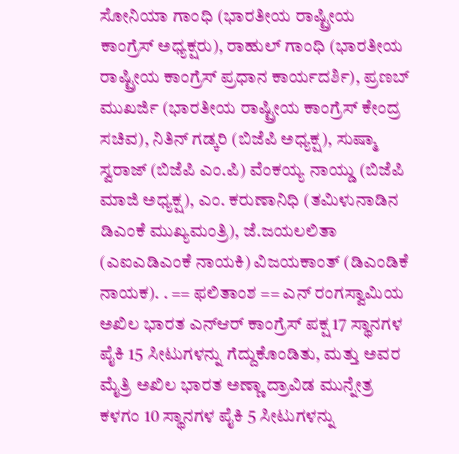ಸೋನಿಯಾ ಗಾಂಧಿ (ಭಾರತೀಯ ರಾಷ್ಟ್ರೀಯ ಕಾಂಗ್ರೆಸ್ ಅಧ್ಯಕ್ಷರು), ರಾಹುಲ್ ಗಾಂಧಿ (ಭಾರತೀಯ ರಾಷ್ಟ್ರೀಯ ಕಾಂಗ್ರೆಸ್ ಪ್ರಧಾನ ಕಾರ್ಯದರ್ಶಿ), ಪ್ರಣಬ್ ಮುಖರ್ಜಿ (ಭಾರತೀಯ ರಾಷ್ಟ್ರೀಯ ಕಾಂಗ್ರೆಸ್ ಕೇಂದ್ರ ಸಚಿವ), ನಿತಿನ್ ಗಡ್ಕರಿ (ಬಿಜೆಪಿ ಅಧ್ಯಕ್ಷ), ಸುಷ್ಮಾ ಸ್ವರಾಜ್ (ಬಿಜೆಪಿ ಎಂ.ಪಿ) ವೆಂಕಯ್ಯ ನಾಯ್ಡು (ಬಿಜೆಪಿ ಮಾಜಿ ಅಧ್ಯಕ್ಷ), ಎಂ. ಕರುಣಾನಿಧಿ (ತಮಿಳುನಾಡಿನ ಡಿಎಂಕೆ ಮುಖ್ಯಮಂತ್ರಿ), ಜೆ.ಜಯಲಲಿತಾ (ಎಐಎಡಿಎಂಕೆ ನಾಯಕಿ) ವಿಜಯಕಾಂತ್ (ಡಿಎಂಡಿಕೆ ನಾಯಕ). . == ಫಲಿತಾಂಶ == ಎನ್ ರಂಗಸ್ವಾಮಿಯ ಅಖಿಲ ಭಾರತ ಎನ್ಆರ್ ಕಾಂಗ್ರೆಸ್ ಪಕ್ಷ 17 ಸ್ಥಾನಗಳ ಪೈಕಿ 15 ಸೀಟುಗಳನ್ನು ಗೆದ್ದುಕೊಂಡಿತು, ಮತ್ತು ಅವರ ಮೈತ್ರಿ ಅಖಿಲ ಭಾರತ ಅಣ್ಣಾ ದ್ರಾವಿಡ ಮುನ್ನೇತ್ರ ಕಳಗಂ 10 ಸ್ಥಾನಗಳ ಪೈಕಿ 5 ಸೀಟುಗಳನ್ನು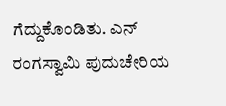ಗೆದ್ದುಕೊಂಡಿತು. ಎನ್ ರಂಗಸ್ವಾಮಿ ಪುದುಚೇರಿಯ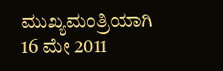ಮುಖ್ಯಮಂತ್ರಿಯಾಗಿ 16 ಮೇ 2011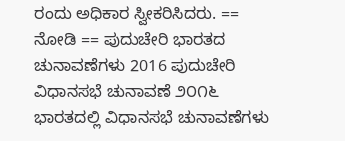ರಂದು ಅಧಿಕಾರ ಸ್ವೀಕರಿಸಿದರು. == ನೋಡಿ == ಪುದುಚೇರಿ ಭಾರತದ ಚುನಾವಣೆಗಳು 2016 ಪುದುಚೇರಿ ವಿಧಾನಸಭೆ ಚುನಾವಣೆ ೨೦೧೬ ಭಾರತದಲ್ಲಿ ವಿಧಾನಸಭೆ ಚುನಾವಣೆಗಳು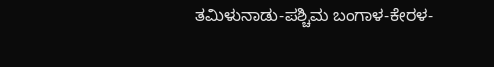ತಮಿಳುನಾಡು-ಪಶ್ಚಿಮ ಬಂಗಾಳ-ಕೇರಳ-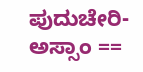ಪುದುಚೇರಿ-ಅಸ್ಸಾಂ ==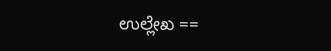ಉಲ್ಲೇಖ ==